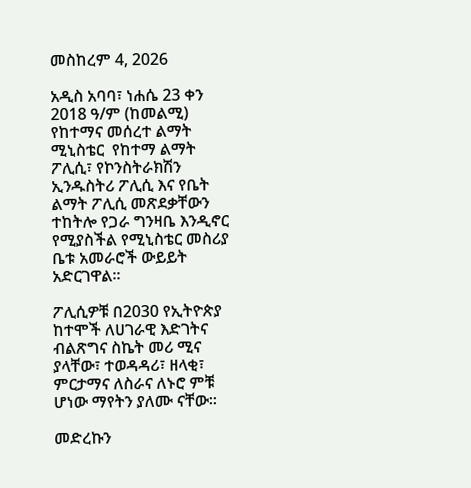መስከረም 4, 2026

አዲስ አባባ፣ ነሐሴ 23 ቀን 2018 ዓ/ም (ከመልሚ)  የከተማና መሰረተ ልማት ሚኒስቴር  የከተማ ልማት ፖሊሲ፣ የኮንስትራክሽን ኢንዱስትሪ ፖሊሲ እና የቤት ልማት ፖሊሲ መጽደቃቸውን ተከትሎ የጋራ ግንዛቤ እንዲኖር የሚያስችል የሚኒስቴር መስሪያ ቤቱ አመራሮች ውይይት አድርገዋል፡፡

ፖሊሲዎቹ በ2030 የኢትዮጵያ ከተሞች ለሀገራዊ እድገትና ብልጽግና ስኬት መሪ ሚና ያላቸው፣ ተወዳዳሪ፣ ዘላቂ፣ ምርታማና ለስራና ለኑሮ ምቹ ሆነው ማየትን ያለሙ ናቸው፡፡

መድረኩን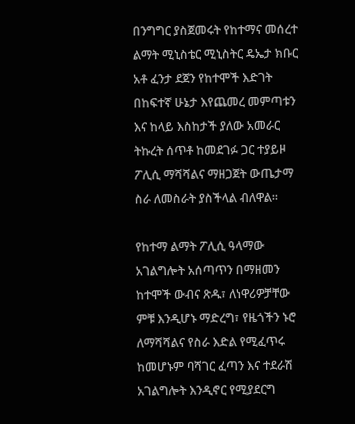በንግግር ያስጀመሩት የከተማና መሰረተ ልማት ሚኒስቴር ሚኒስትር ዴኤታ ክቡር አቶ ፈንታ ደጀን የከተሞች እድገት በከፍተኛ ሁኔታ እየጨመረ መምጣቱን እና ከላይ እስከታች ያለው አመራር ትኩረት ሰጥቶ ከመደገፉ ጋር ተያይዞ ፖሊሲ ማሻሻልና ማዘጋጀት ውጤታማ ስራ ለመስራት ያስችላል ብለዋል፡፡

የከተማ ልማት ፖሊሲ ዓላማው አገልግሎት አሰጣጥን በማዘመን ከተሞች ውብና ጽዱ፣ ለነዋሪዎቻቸው ምቹ እንዲሆኑ ማድረግ፣ የዜጎችን ኑሮ ለማሻሻልና የስራ እድል የሚፈጥሩ ከመሆኑም ባሻገር ፈጣን እና ተደራሽ አገልግሎት እንዲኖር የሚያደርግ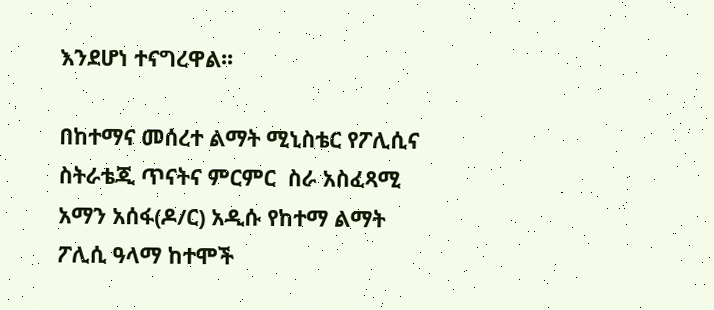እንደሆነ ተናግረዋል፡፡

በከተማና መሰረተ ልማት ሚኒስቴር የፖሊሲና ስትራቴጂ ጥናትና ምርምር  ስራ አስፈጻሚ  አማን አሰፋ(ዶ/ር) አዲሱ የከተማ ልማት ፖሊሲ ዓላማ ከተሞች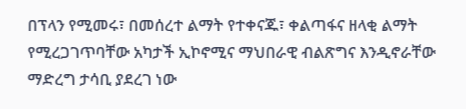በፕላን የሚመሩ፣ በመሰረተ ልማት የተቀናጁ፣ ቀልጣፋና ዘላቂ ልማት የሚረጋገጥባቸው አካታች ኢኮኖሚና ማህበራዊ ብልጽግና እንዲኖራቸው ማድረግ ታሳቢ ያደረገ ነው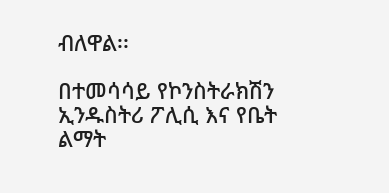ብለዋል፡፡

በተመሳሳይ የኮንስትራክሽን ኢንዱስትሪ ፖሊሲ እና የቤት ልማት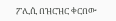ፖሊሲ በዝርዝር ቀርበው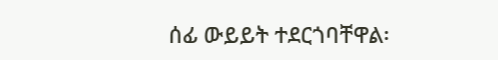ሰፊ ውይይት ተደርጎባቸዋል፡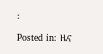፡

Posted in: ዜና